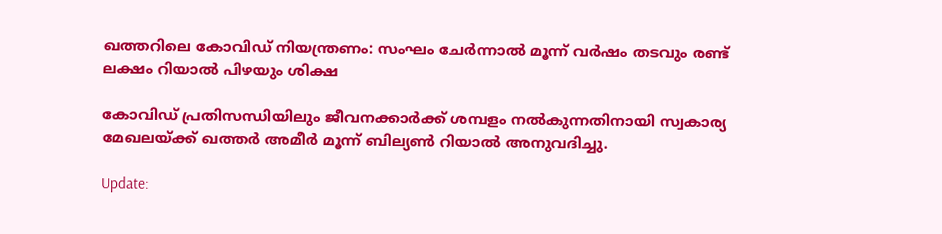ഖത്തറിലെ കോവിഡ് നിയന്ത്രണം: സംഘം ചേര്‍ന്നാല്‍ മൂന്ന് വര്‍ഷം തടവും രണ്ട് ലക്ഷം റിയാല്‍ പിഴയും ശിക്ഷ

കോവിഡ് പ്രതിസന്ധിയിലും ജീവനക്കാര്‍ക്ക് ശമ്പളം നല്‍കുന്നതിനായി സ്വകാര്യ മേഖലയ്ക്ക് ഖത്തര്‍ അമീര്‍ മൂന്ന് ബില്യണ്‍ റിയാല്‍ അനുവദിച്ചു.

Update: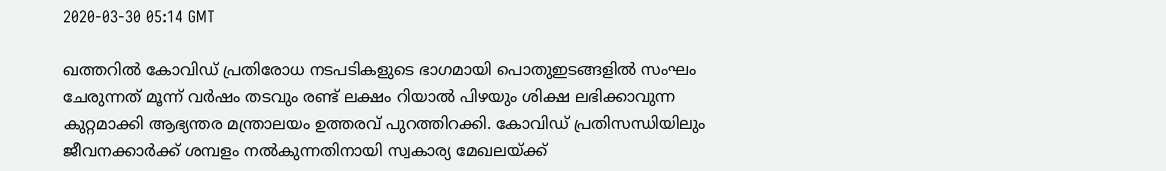2020-03-30 05:14 GMT

ഖത്തറില്‍ കോവിഡ് പ്രതിരോധ നടപടികളുടെ ഭാഗമായി പൊതുഇടങ്ങളില്‍ സംഘം ചേരുന്നത് മൂന്ന് വര്‍ഷം തടവും രണ്ട് ലക്ഷം റിയാല്‍ പിഴയും ശിക്ഷ ലഭിക്കാവുന്ന കുറ്റമാക്കി ആഭ്യന്തര മന്ത്രാലയം ഉത്തരവ് പുറത്തിറക്കി. കോവിഡ് പ്രതിസന്ധിയിലും ജീവനക്കാര്‍ക്ക് ശമ്പളം നല്‍കുന്നതിനായി സ്വകാര്യ മേഖലയ്ക്ക്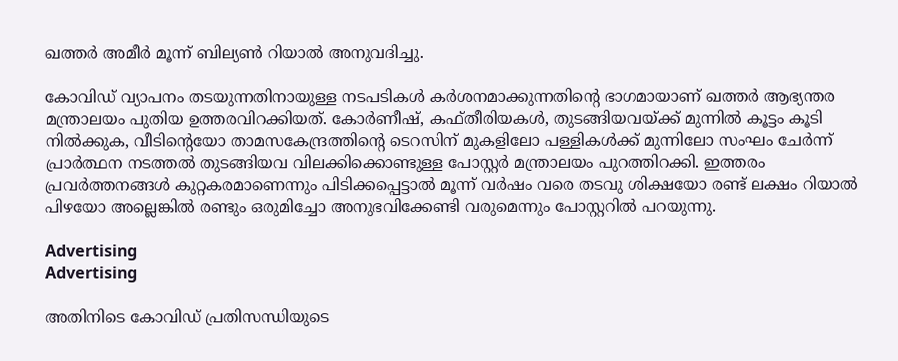ഖത്തര്‍ അമീര്‍ മൂന്ന് ബില്യണ്‍ റിയാല്‍ അനുവദിച്ചു.

കോവിഡ് വ്യാപനം തടയുന്നതിനായുള്ള നടപടികള്‍ കര്‍ശനമാക്കുന്നതിന്‍റെ ഭാഗമായാണ് ഖത്തര്‍ ആഭ്യന്തര മന്ത്രാലയം പുതിയ ഉത്തരവിറക്കിയത്. കോര്‍ണീഷ്, കഫ്തീരിയകള്‍, തുടങ്ങിയവയ്ക്ക് മുന്നില്‍ കൂട്ടം കൂടി നില്‍ക്കുക, വീടിന്‍റെയോ താമസകേന്ദ്രത്തിന്‍റെ ടെറസിന് മുകളിലോ പള്ളികള്‍ക്ക് മുന്നിലോ സംഘം ചേര്‍ന്ന് പ്രാര്‍ത്ഥന നടത്തല്‍ തുടങ്ങിയവ വിലക്കിക്കൊണ്ടുള്ള പോസ്റ്റര്‍ മന്ത്രാലയം പുറത്തിറക്കി. ഇത്തരം പ്രവര്‍ത്തനങ്ങള്‍ കുറ്റകരമാണെന്നും പിടിക്കപ്പെട്ടാല്‍ മൂന്ന് വര്‍ഷം വരെ തടവു ശിക്ഷയോ രണ്ട് ലക്ഷം റിയാല്‍ പിഴയോ അല്ലെങ്കില്‍ രണ്ടും ഒരുമിച്ചോ അനുഭവിക്കേണ്ടി വരുമെന്നും പോസ്റ്ററില്‍ പറയുന്നു.

Advertising
Advertising

അതിനിടെ കോവിഡ് പ്രതിസന്ധിയുടെ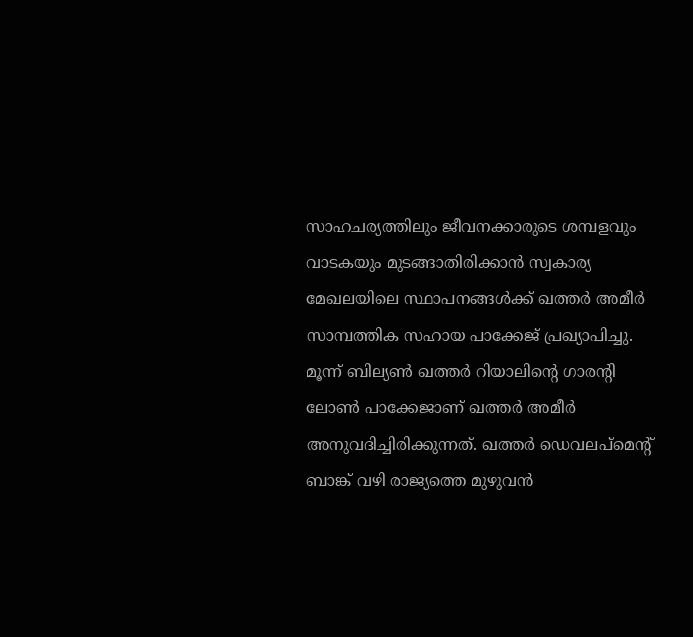സാഹചര്യത്തിലും ജീവനക്കാരുടെ ശമ്പളവും വാടകയും മുടങ്ങാതിരിക്കാന്‍ സ്വകാര്യ മേഖലയിലെ സ്ഥാപനങ്ങള്‍ക്ക് ഖത്തര്‍ അമീര്‍ സാമ്പത്തിക സഹായ പാക്കേജ് പ്രഖ്യാപിച്ചു. മൂന്ന് ബില്യണ്‍ ഖത്തര്‍ റിയാലിന്‍റെ ഗാരന്‍റി ലോണ്‍ പാക്കേജാണ് ഖത്തര്‍ അമീര്‍ അനുവദിച്ചിരിക്കുന്നത്. ഖത്തര്‍ ഡെവലപ്മെന്‍റ് ബാങ്ക് വഴി രാജ്യത്തെ മുഴുവന്‍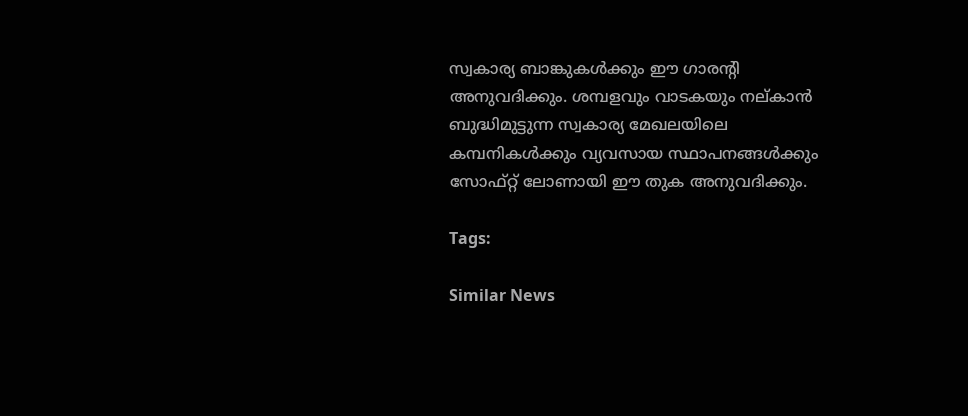സ്വകാര്യ ബാങ്കുകള്‍ക്കും ഈ ഗാരന്‍റി അനുവദിക്കും. ശമ്പളവും വാടകയും നല‍്കാന്‍ ബുദ്ധിമുട്ടുന്ന സ്വകാര്യ മേഖലയിലെ കമ്പനികള്‍ക്കും വ്യവസായ സ്ഥാപനങ്ങള്‍ക്കും സോഫ്റ്റ് ലോണായി ഈ തുക അനുവദിക്കും.

Tags:

Similar News